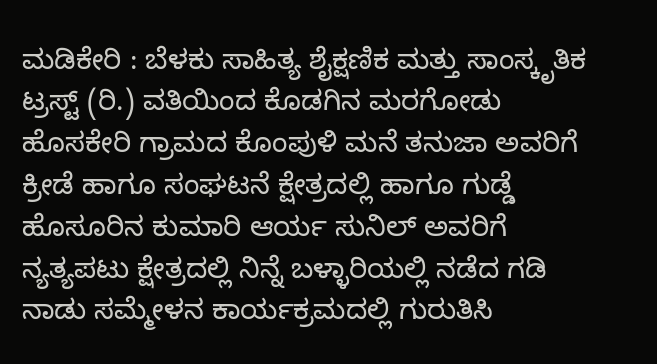ಮಡಿಕೇರಿ : ಬೆಳಕು ಸಾಹಿತ್ಯ ಶೈಕ್ಷಣಿಕ ಮತ್ತು ಸಾಂಸ್ಕೃತಿಕ ಟ್ರಸ್ಟ್ (ರಿ.) ವತಿಯಿಂದ ಕೊಡಗಿನ ಮರಗೋಡು ಹೊಸಕೇರಿ ಗ್ರಾಮದ ಕೊಂಪುಳಿ ಮನೆ ತನುಜಾ ಅವರಿಗೆ ಕ್ರೀಡೆ ಹಾಗೂ ಸಂಘಟನೆ ಕ್ಷೇತ್ರದಲ್ಲಿ ಹಾಗೂ ಗುಡ್ಡೆ ಹೊಸೂರಿನ ಕುಮಾರಿ ಆರ್ಯ ಸುನಿಲ್ ಅವರಿಗೆ ನ್ಯತ್ಯಪಟು ಕ್ಷೇತ್ರದಲ್ಲಿ ನಿನ್ನೆ ಬಳ್ಳಾರಿಯಲ್ಲಿ ನಡೆದ ಗಡಿ ನಾಡು ಸಮ್ಮೇಳನ ಕಾರ್ಯಕ್ರಮದಲ್ಲಿ ಗುರುತಿಸಿ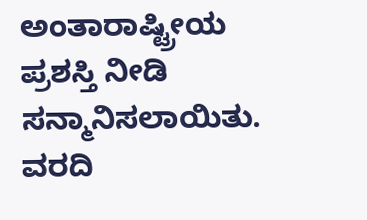ಅಂತಾರಾಷ್ಟ್ರೀಯ ಪ್ರಶಸ್ತಿ ನೀಡಿ ಸನ್ಮಾನಿಸಲಾಯಿತು.
ವರದಿ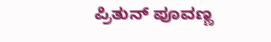ಪ್ರಿತುನ್ ಪೂವಣ್ಣ